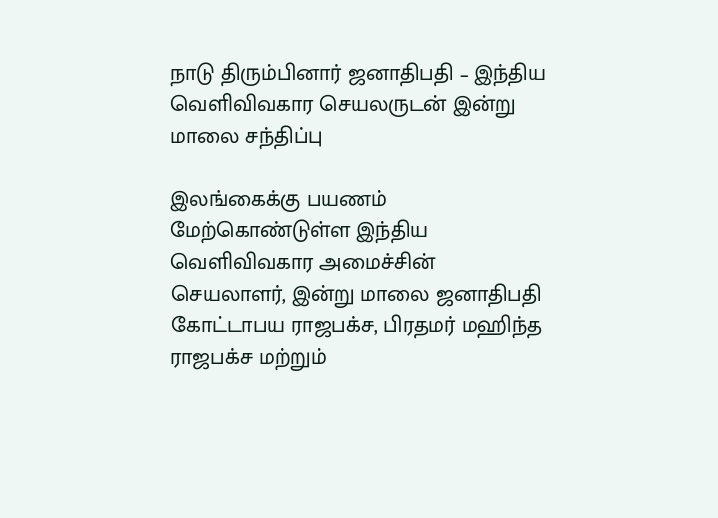நாடு திரும்பினார் ஜனாதிபதி – இந்திய வெளிவிவகார செயலருடன் இன்று மாலை சந்திப்பு

இலங்கைக்கு பயணம் மேற்கொண்டுள்ள இந்திய வெளிவிவகார அமைச்சின் செயலாளர், இன்று மாலை ஜனாதிபதி கோட்டாபய ராஜபக்ச, பிரதமர் மஹிந்த ராஜபக்ச மற்றும்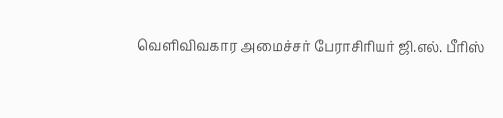வெளிவிவகார அமைச்சர் பேராசிரியர் ஜி.எல். பீரிஸ்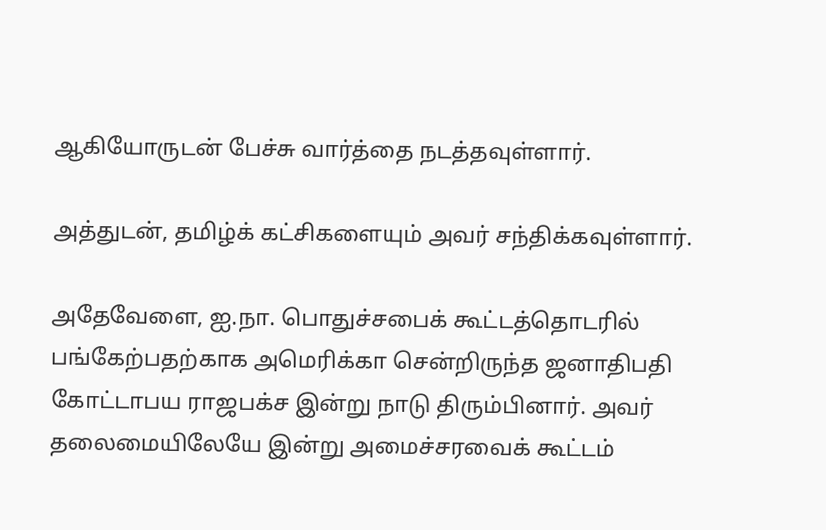ஆகியோருடன் பேச்சு வார்த்தை நடத்தவுள்ளார்.

அத்துடன், தமிழ்க் கட்சிகளையும் அவர் சந்திக்கவுள்ளார்.

அதேவேளை, ஐ.நா. பொதுச்சபைக் கூட்டத்தொடரில் பங்கேற்பதற்காக அமெரிக்கா சென்றிருந்த ஜனாதிபதி கோட்டாபய ராஜபக்ச இன்று நாடு திரும்பினார். அவர் தலைமையிலேயே இன்று அமைச்சரவைக் கூட்டம்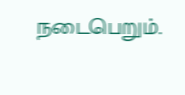நடைபெறும்.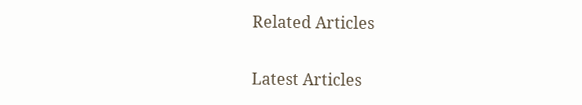Related Articles

Latest Articles